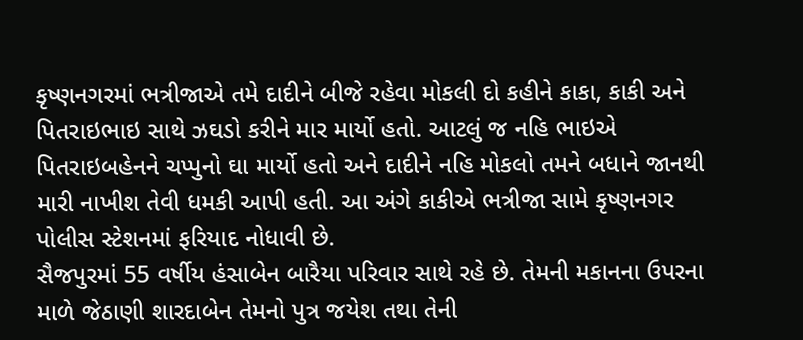કૃષ્ણનગરમાં ભત્રીજાએ તમે દાદીને બીજે રહેવા મોકલી દો કહીને કાકા, કાકી અને પિતરાઇભાઇ સાથે ઝઘડો કરીને માર માર્યો હતો. આટલું જ નહિ ભાઇએ પિતરાઇબહેનને ચપ્પુનો ઘા માર્યો હતો અને દાદીને નહિ મોકલો તમને બધાને જાનથી મારી નાખીશ તેવી ધમકી આપી હતી. આ અંગે કાકીએ ભત્રીજા સામે કૃષ્ણનગર પોલીસ સ્ટેશનમાં ફરિયાદ નોધાવી છે.
સૈજપુરમાં 55 વર્ષીય હંસાબેન બારૈયા પરિવાર સાથે રહે છે. તેમની મકાનના ઉપરના માળે જેઠાણી શારદાબેન તેમનો પુત્ર જયેશ તથા તેની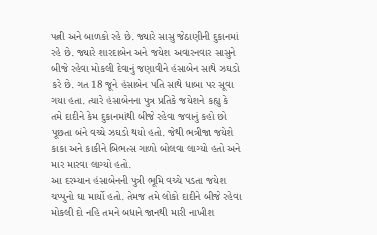પત્ની અને બાળકો રહે છે. જ્યારે સાસુ જેઠાણીની દુકાનમાં રહે છે. જ્યારે શારદાબેન અને જયેશ અવારનવાર સાસુને બીજે રહેવા મોકલી દેવાનું જણાવીને હંસાબેન સાથે ઝઘડો કરે છે. ગત 18 જૂને હંસાબેન પતિ સાથે ધાબા પર સૂવા ગયા હતા. ત્યારે હંસાબેનના પુત્ર પ્રતિકે જયેશને કહ્યુ કે તમે દાદીને કેમ દુકાનમાંથી બીજે રહેવા જવાનું કહો છો પૂછતા બંને વચ્ચે ઝઘડો થયો હતો. જેથી ભત્રીજા જયેશે કાકા અને કાકીને બિભત્સ ગાળો બોલવા લાગ્યો હતો અને માર મારવા લાગ્યો હતો.
આ દરમ્યાન હંસાબેનની પુત્રી ભૂમિ વચ્ચે પડતા જયેશ ચપ્પુનો ઘા માર્યો હતો. તેમજ તમે લોકો દાદીને બીજે રહેવા મોકલી દો નહિ તમને બધાને જાનથી મારી નાખીશ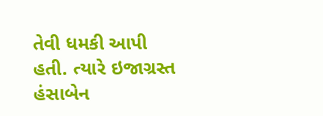તેવી ધમકી આપી હતી. ત્યારે ઇજાગ્રસ્ત હંસાબેન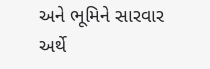અને ભૂમિને સારવાર અર્થે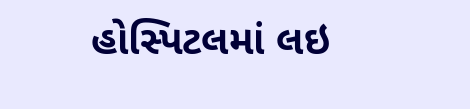હોસ્પિટલમાં લઇ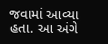જવામાં આવ્યા હતા. આ અંગે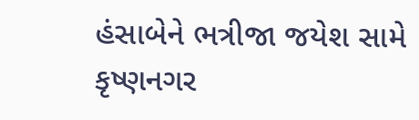હંસાબેને ભત્રીજા જયેશ સામે કૃષ્ણનગર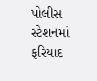પોલીસ સ્ટેશનમાં ફરિયાદ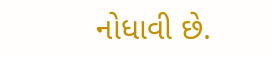નોધાવી છે.